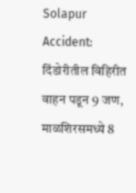Solapur Accident: दिंडोरीतील विहिरीत वाहन पडून 9 जण, माळशिरसमध्ये 8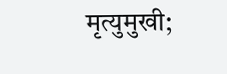मृत्युमुखी;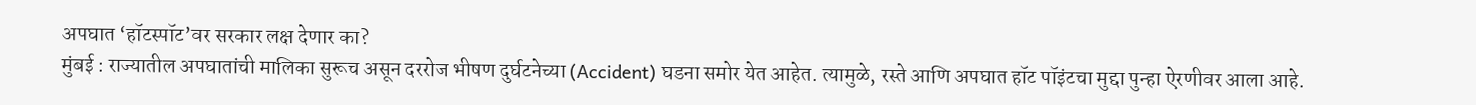अपघात ‘हॉटस्पॉट’वर सरकार लक्ष देणार का?
मुंबई : राज्यातील अपघातांची मालिका सुरूच असून दररोज भीषण दुर्घटनेच्या (Accident) घडना समोर येत आहेत. त्यामुळे, रस्ते आणि अपघात हॉट पॉइंटचा मुद्दा पुन्हा ऐरणीवर आला आहे.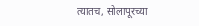त्यातच, सोलापूरच्या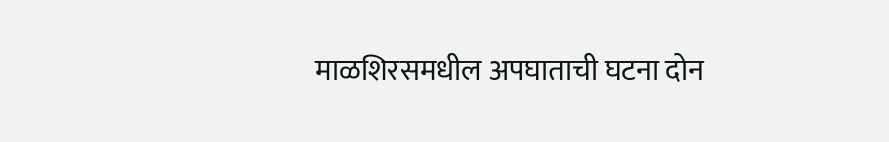माळशिरसमधील अपघाताची घटना दोन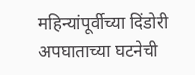महिन्यांपूर्वीच्या दिंडोरी अपघाताच्या घटनेची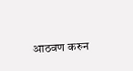आठवण करुन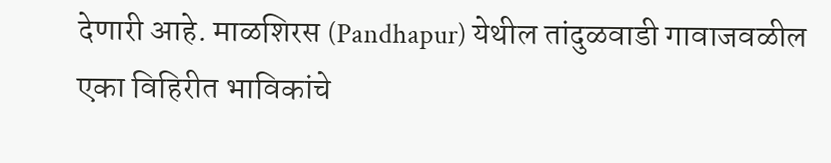देणारी आहे. माळशिरस (Pandhapur) येथील तांदुळवाडी गावाजवळील एका विहिरीत भाविकांचे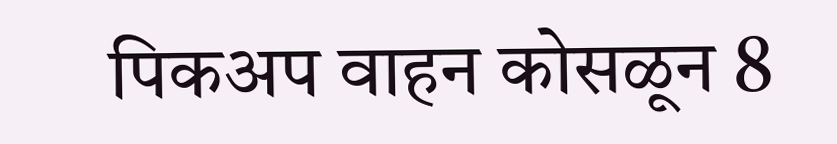पिकअप वाहन कोसळून 8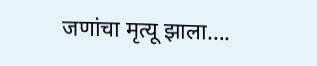जणांचा मृत्यू झाला….